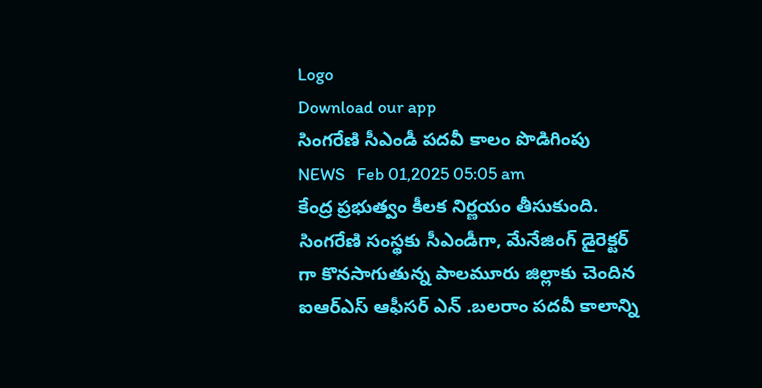Logo
Download our app
సింగ‌రేణి సీఎండీ ప‌ద‌వీ కాలం పొడిగింపు
NEWS   Feb 01,2025 05:05 am
కేంద్ర ప్ర‌భుత్వం కీల‌క నిర్ణ‌యం తీసుకుంది. సింగ‌రేణి సంస్థ‌కు సీఎండీగా, మేనేజింగ్ డైరెక్ట‌ర్ గా కొన‌సాగుతున్న పాల‌మూరు జిల్లాకు చెందిన ఐఆర్ఎస్ ఆఫీస‌ర్ ఎన్ .బ‌ల‌రాం ప‌ద‌వీ కాలాన్ని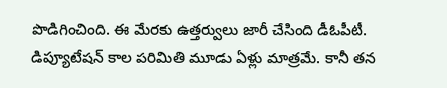పొడిగించింది. ఈ మేర‌కు ఉత్త‌ర్వులు జారీ చేసింది డీఓపీటీ. డిప్యూటేష‌న్ కాల ప‌రిమితి మూడు ఏళ్లు మాత్రమే. కానీ త‌న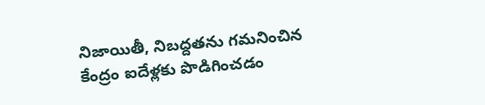నిజాయితీ, నిబ‌ద్ద‌త‌ను గ‌మ‌నించిన కేంద్రం ఐదేళ్ల‌కు పొడిగించ‌డం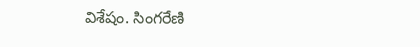విశేషం. సింగ‌రేణి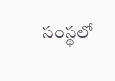సంస్థ‌లో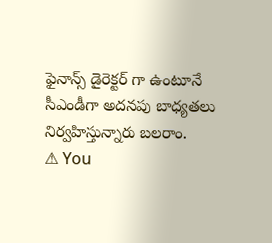ఫైనాన్స్ డైరెక్ట‌ర్ గా ఉంటూనే సీఎండీగా అద‌న‌పు బాధ్య‌త‌లు నిర్వ‌హిస్తున్నారు బ‌ల‌రాం.
⚠ You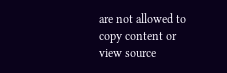are not allowed to copy content or view source